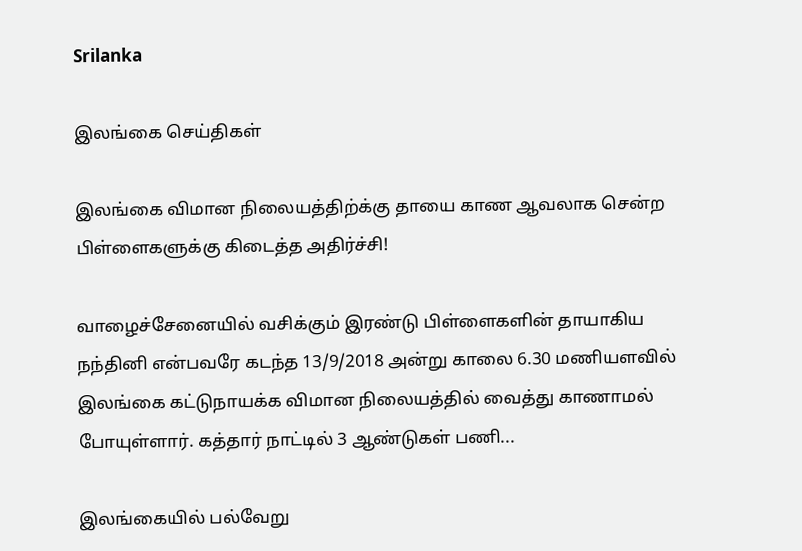Srilanka

இலங்கை செய்திகள்

இலங்கை விமான நிலையத்திற்க்கு தாயை காண ஆவலாக சென்ற பிள்ளைகளுக்கு கிடைத்த அதிர்ச்சி!

வாழைச்சேனையில் வசிக்கும் இரண்டு பிள்ளைகளின் தாயாகிய நந்தினி என்பவரே கடந்த 13/9/2018 அன்று காலை 6.30 மணியளவில் இலங்கை கட்டுநாயக்க விமான நிலையத்தில் வைத்து காணாமல் போயுள்ளார். கத்தார் நாட்டில் 3 ஆண்டுகள் பணி...

இலங்கையில் பல்வேறு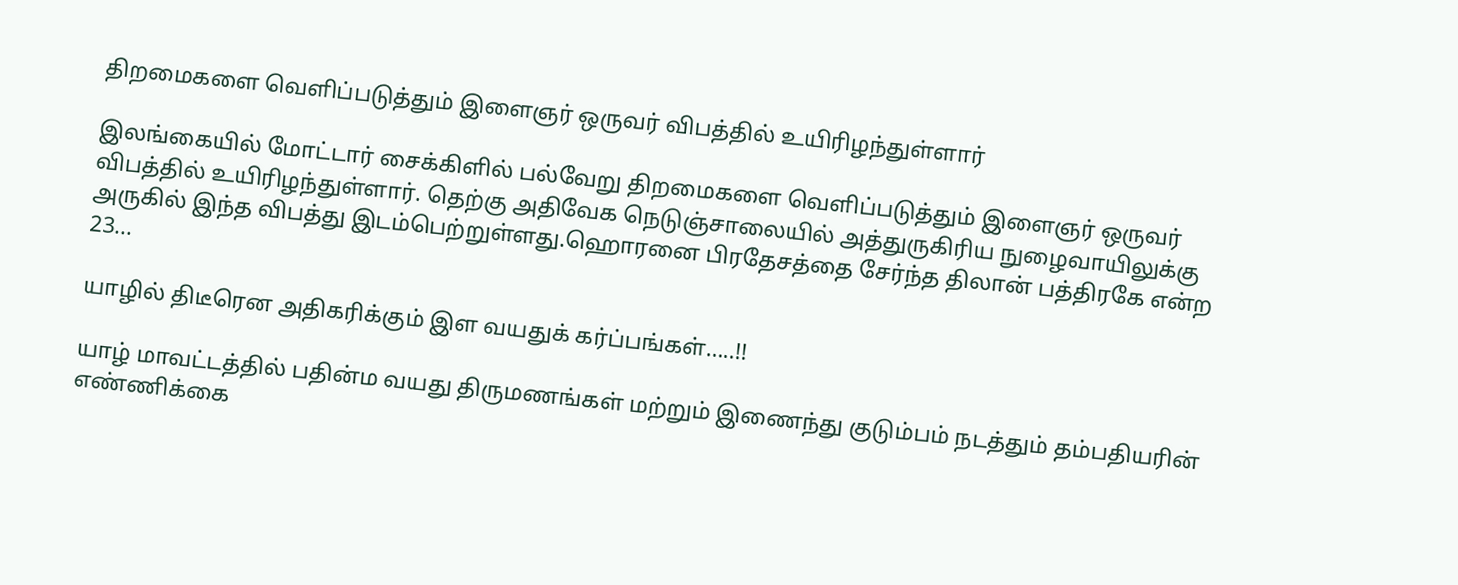திறமைகளை வெளிப்படுத்தும் இளைஞர் ஒருவர் விபத்தில் உயிரிழந்துள்ளார்

இலங்கையில் மோட்டார் சைக்கிளில் பல்வேறு திறமைகளை வெளிப்படுத்தும் இளைஞர் ஒருவர் விபத்தில் உயிரிழந்துள்ளார். தெற்கு அதிவேக நெடுஞ்சாலையில் அத்துருகிரிய நுழைவாயிலுக்கு அருகில் இந்த விபத்து இடம்பெற்றுள்ளது.ஹொரனை பிரதேசத்தை சேர்ந்த திலான் பத்திரகே என்ற 23...

யாழில் திடீரென அதிகரிக்கும் இள வயதுக் கர்ப்பங்கள்…..!!

யாழ் மாவட்டத்தில் பதின்ம வயது திருமணங்கள் மற்றும் இணைந்து குடும்பம் நடத்தும் தம்பதியரின் எண்ணிக்கை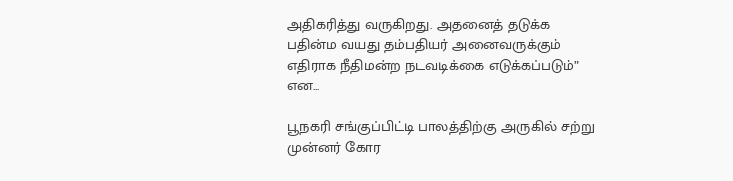அதிகரித்து வருகிறது. அதனைத் தடுக்க பதின்ம வயது தம்பதியர் அனைவருக்கும் எதிராக நீதிமன்ற நடவடிக்கை எடுக்கப்படும்” என...

பூநகரி சங்குப்பிட்டி பாலத்திற்கு அருகில் சற்று முன்னர் கோர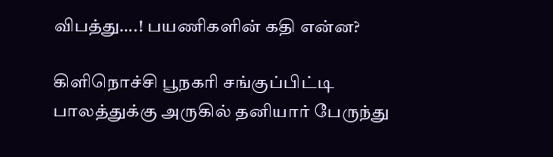விபத்து….! பயணிகளின் கதி என்ன?

கிளிநொச்சி பூநகரி சங்குப்பிட்டி பாலத்துக்கு அருகில் தனியார் பேருந்து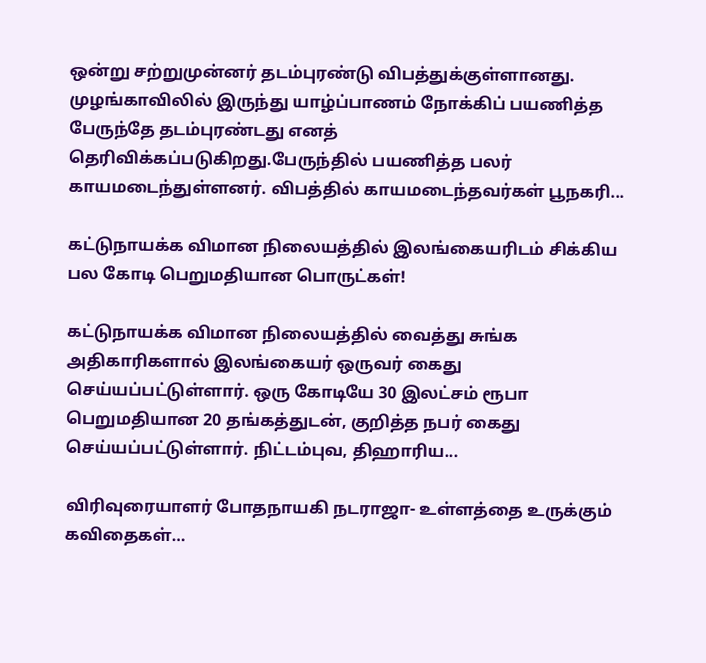ஒன்று சற்றுமுன்னர் தடம்புரண்டு விபத்துக்குள்ளானது. முழங்காவிலில் இருந்து யாழ்ப்பாணம் நோக்கிப் பயணித்த பேருந்தே தடம்புரண்டது எனத் தெரிவிக்கப்படுகிறது.பேருந்தில் பயணித்த பலர் காயமடைந்துள்ளனர். விபத்தில் காயமடைந்தவர்கள் பூநகரி...

கட்டுநாயக்க விமான நிலையத்தில் இலங்கையரிடம் சிக்கிய பல கோடி பெறுமதியான பொருட்கள்!

கட்டுநாயக்க விமான நிலையத்தில் வைத்து சுங்க அதிகாரிகளால் இலங்கையர் ஒருவர் கைது செய்யப்பட்டுள்ளார். ஒரு கோடியே 30 இலட்சம் ரூபா பெறுமதியான 20 தங்கத்துடன், குறித்த நபர் கைது செய்யப்பட்டுள்ளார். நிட்டம்புவ, திஹாரிய...

விரிவுரையாளர் போதநாயகி நடராஜா- உள்ளத்தை உருக்கும் கவிதைகள்…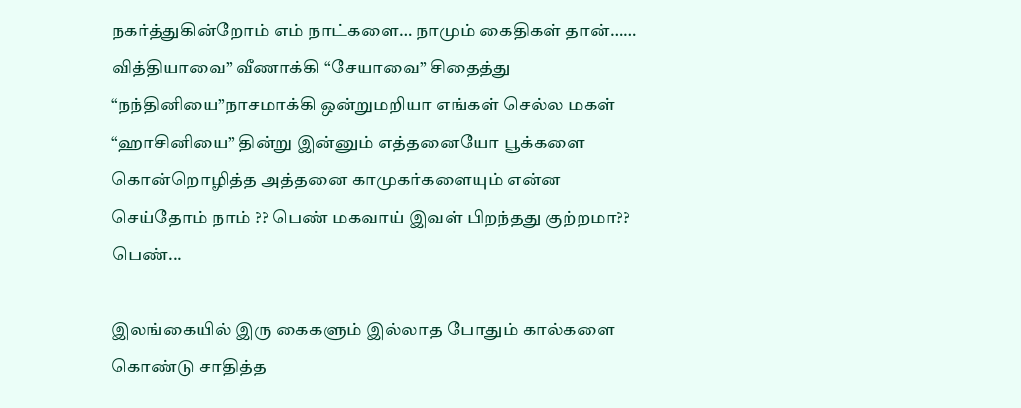நகர்த்துகின்றோம் எம் நாட்களை… நாமும் கைதிகள் தான்…… வித்தியாவை” வீணாக்கி “சேயாவை” சிதைத்து “நந்தினியை”நாசமாக்கி ஒன்றுமறியா எங்கள் செல்ல மகள் “ஹாசினியை” தின்று இன்னும் எத்தனையோ பூக்களை கொன்றொழித்த அத்தனை காமுகர்களையும் என்ன செய்தோம் நாம் ?? பெண் மகவாய் இவள் பிறந்தது குற்றமா?? பெண்...

இலங்கையில் இரு கைகளும் இல்லாத போதும் கால்களை கொண்டு சாதித்த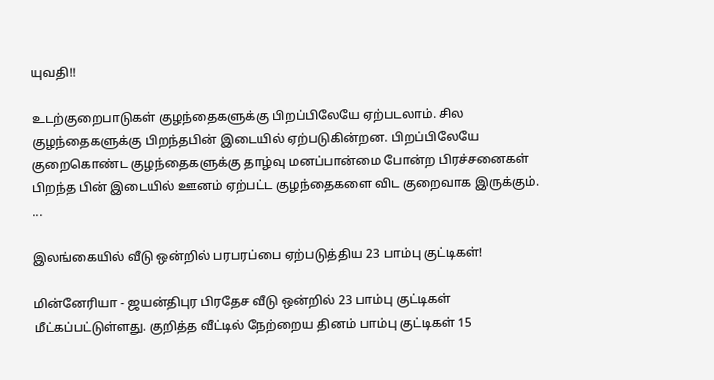யுவதி!!

உடற்குறைபாடுகள் குழந்தைகளுக்கு பிறப்பிலேயே ஏற்படலாம். சில குழந்தைகளுக்கு பிறந்தபின் இடையில் ஏற்படுகின்றன. பிறப்பிலேயே குறைகொண்ட குழந்தைகளுக்கு தாழ்வு மனப்பான்மை போன்ற பிரச்சனைகள் பிறந்த பின் இடையில் ஊனம் ஏற்பட்ட குழந்தைகளை விட குறைவாக இருக்கும். ...

இலங்கையில் வீடு ஒன்றில் பரபரப்பை ஏற்படுத்திய 23 பாம்பு குட்டிகள்!

மின்னேரியா - ஜயன்திபுர பிரதேச வீடு ஒன்றில் 23 பாம்பு குட்டிகள் மீட்கப்பட்டுள்ளது. குறித்த வீட்டில் நேற்றைய தினம் பாம்பு குட்டிகள் 15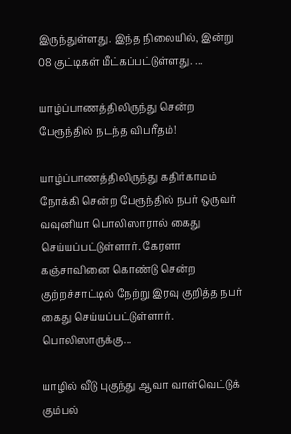இருந்துள்ளது. இந்த நிலையில், இன்று 08 குட்டிகள் மீட்கப்பட்டுள்ளது. ...

யாழ்ப்பாணத்திலிருந்து சென்ற பேரூந்தில் நடந்த விபரீதம்!

யாழ்ப்பாணத்திலிருந்து கதிர்காமம் நோக்கி சென்ற பேரூந்தில் நபர் ஒருவர் வவுனியா பொலிஸாரால் கைது செய்யப்பட்டுள்ளார். கேரளா கஞ்சாவினை கொண்டு சென்ற குற்றச்சாட்டில் நேற்று இரவு குறித்த நபர் கைது செய்யப்பட்டுள்ளார். பொலிஸாருக்கு...

யாழில் வீடு புகுந்து ஆவா வாள்வெட்டுக் கும்பல்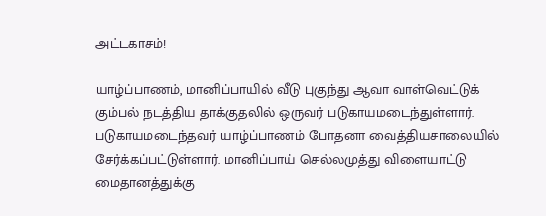அட்டகாசம்!

யாழ்ப்பாணம், மானிப்பாயில் வீடு புகுந்து ஆவா வாள்வெட்டுக் கும்பல் நடத்திய தாக்குதலில் ஒருவர் படுகாயமடைந்துள்ளார். படுகாயமடைந்தவர் யாழ்ப்பாணம் போதனா வைத்தியசாலையில் சேர்க்கப்பட்டுள்ளார். மானிப்பாய் செல்லமுத்து விளையாட்டு மைதானத்துக்கு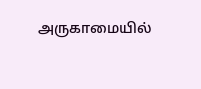அருகாமையில்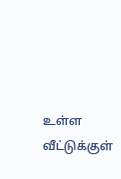உள்ள வீட்டுக்குள்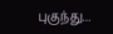புகுந்து...